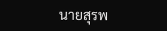นายสุรพ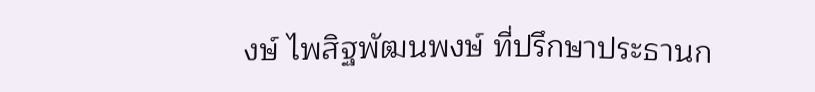งษ์ ไพสิฐพัฒนพงษ์ ที่ปรึกษาประธานก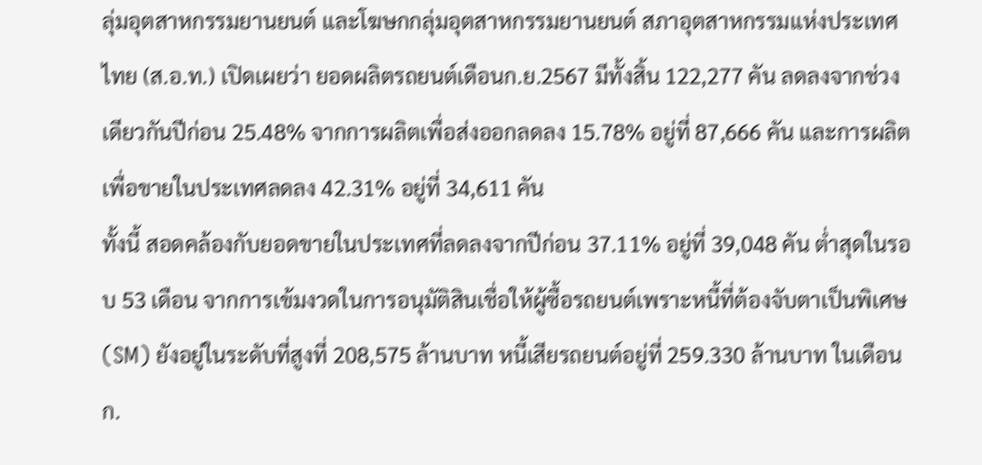ลุ่มอุตสาหกรรมยานยนต์ และโฆษกกลุ่มอุตสาหกรรมยานยนต์ สภาอุตสาหกรรมแห่งประเทศไทย (ส.อ.ท.) เปิดเผยว่า ยอดผลิตรถยนต์เดือนก.ย.2567 มีทั้งสิ้น 122,277 คัน ลดลงจากช่วงเดียวกันปีก่อน 25.48% จากการผลิตเพื่อส่งออกลดลง 15.78% อยู่ที่ 87,666 คัน และการผลิตเพื่อขายในประเทศลดลง 42.31% อยู่ที่ 34,611 คัน
ทั้งนี้ สอดคล้องกับยอดขายในประเทศที่ลดลงจากปีก่อน 37.11% อยู่ที่ 39,048 คัน ต่ำสุดในรอบ 53 เดือน จากการเข้มงวดในการอนุมัติสินเชื่อให้ผู้ซื้อรถยนต์เพราะหนี้ที่ต้องจับตาเป็นพิเศษ (SM) ยังอยู่ในระดับที่สูงที่ 208,575 ล้านบาท หนี้เสียรถยนต์อยู่ที่ 259.330 ล้านบาท ในเดือนก.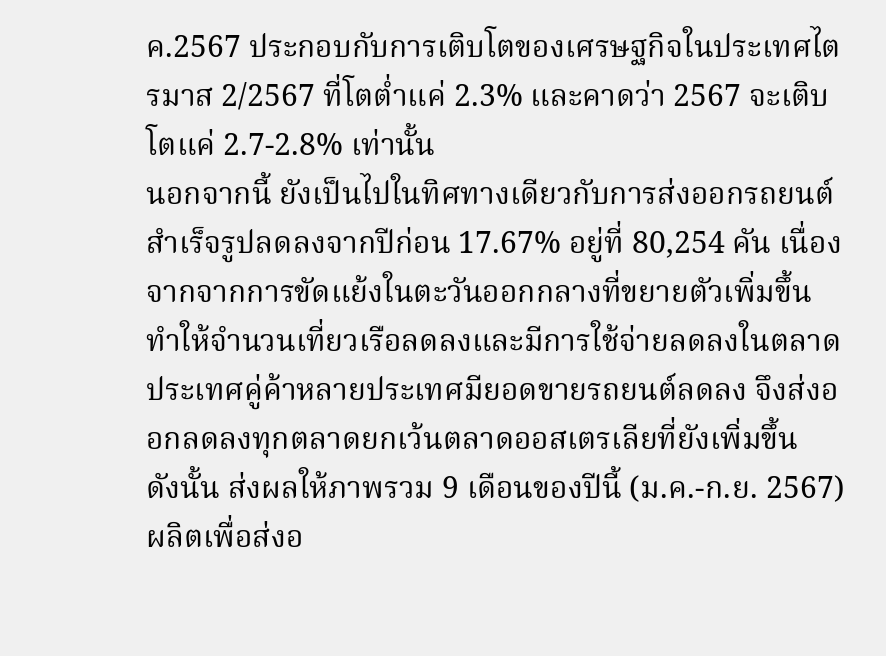ค.2567 ประกอบกับการเติบโตของเศรษฐกิจในประเทศไตรมาส 2/2567 ที่โตต่ำแค่ 2.3% และคาดว่า 2567 จะเติบโตแค่ 2.7-2.8% เท่านั้น
นอกจากนี้ ยังเป็นไปในทิศทางเดียวกับการส่งออกรถยนต์สำเร็จรูปลดลงจากปีก่อน 17.67% อยู่ที่ 80,254 คัน เนื่องจากจากการขัดแย้งในตะวันออกกลางที่ขยายตัวเพิ่มขึ้น ทำให้จำนวนเที่ยวเรือลดลงและมีการใช้จ่ายลดลงในตลาดประเทศคู่ค้าหลายประเทศมียอดขายรถยนต์ลดลง จึงส่งออกลดลงทุกตลาดยกเว้นตลาดออสเตรเลียที่ยังเพิ่มขึ้น
ดังนั้น ส่งผลให้ภาพรวม 9 เดือนของปีนี้ (ม.ค.-ก.ย. 2567) ผลิตเพื่อส่งอ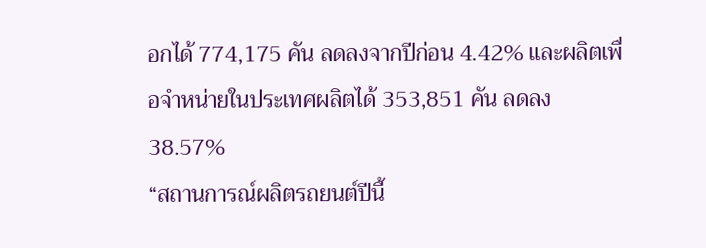อกได้ 774,175 คัน ลดลงจากปีก่อน 4.42% และผลิตเพื่อจำหน่ายในประเทศผลิตได้ 353,851 คัน ลดลง 38.57%
“สถานการณ์ผลิตรถยนต์ปีนี้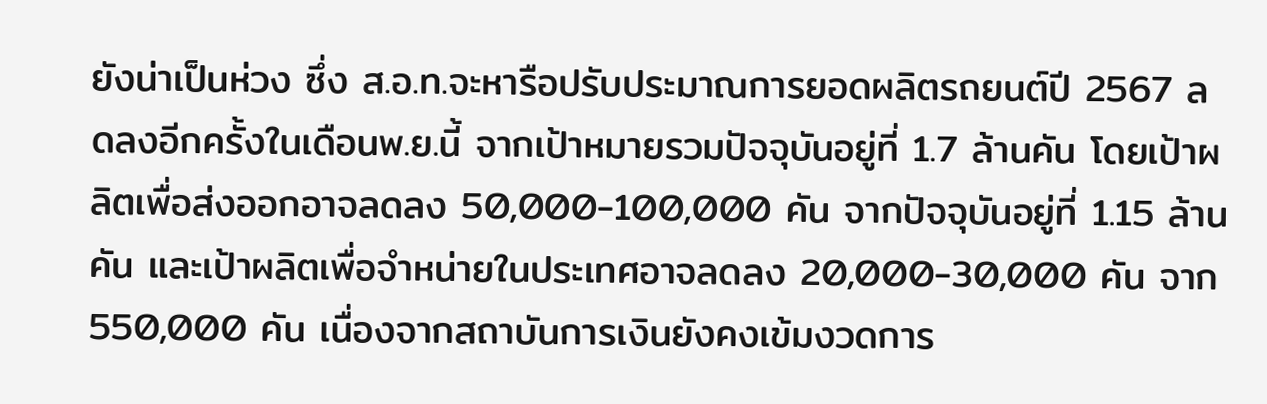ยังน่าเป็นห่วง ซึ่ง ส.อ.ท.จะหารือปรับประมาณการยอดผลิตรถยนต์ปี 2567 ลดลงอีกครั้งในเดือนพ.ย.นี้ จากเป้าหมายรวมปัจจุบันอยู่ที่ 1.7 ล้านคัน โดยเป้าผลิตเพื่อส่งออกอาจลดลง 50,000-100,000 คัน จากปัจจุบันอยู่ที่ 1.15 ล้านคัน และเป้าผลิตเพื่อจำหน่ายในประเทศอาจลดลง 20,000-30,000 คัน จาก 550,000 คัน เนื่องจากสถาบันการเงินยังคงเข้มงวดการ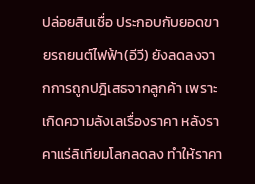ปล่อยสินเชื่อ ประกอบกับยอดขายรถยนต์ไฟฟ้า(อีวี) ยังลดลงจากการถูกปฎิเสธจากลูกค้า เพราะเกิดความลังเลเรื่องราคา หลังราคาแร่ลิเทียมโลกลดลง ทำให้ราคา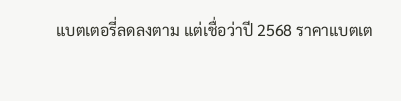แบตเตอรี่ลดลงตาม แต่เชื่อว่าปี 2568 ราคาแบตเต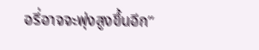อรี่อาจจะพุ่งสูงขึ้นอีก”